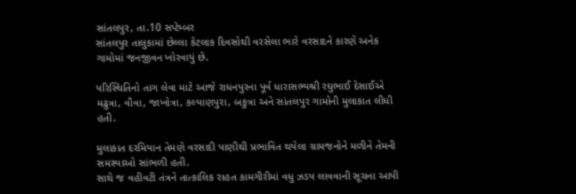સાંતલપુર, તા.10 સપ્ટેમ્બર
સાંતલપુર તાલુકામાં છેલ્લા કેટલાક દિવસોથી વરસેલા ભારે વરસાદને કારણે અનેક ગામોમાં જનજીવન ખોરવાયું છે.

પરિસ્થિતિનો તાગ લેવા માટે આજે રાધનપુરના પૂર્વ ધારાસભ્યશ્રી રઘુભાઈ દેસાઈએ મઢુત્રા, વૌવા, જાખોત્રા, કલ્યાણપુરા, બકુત્રા અને સાંતલપુર ગામોની મુલાકાત લીધી હતી.

મુલાકાત દરમિયાન તેમણે વરસાદી પાણીથી પ્રભાવિત થયેલા ગ્રામજનોને મળીને તેમની સમસ્યાઓ સાંભળી હતી.
સાથે જ વહીવટી તંત્રને તાત્કાલિક રાહત કામગીરીમાં વધુ ઝડપ લાવવાની સૂચના આપી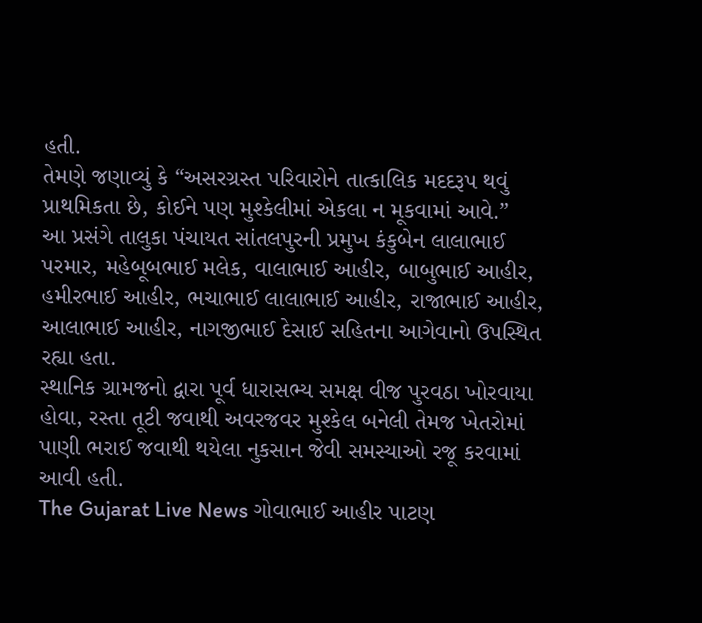હતી.
તેમણે જણાવ્યું કે “અસરગ્રસ્ત પરિવારોને તાત્કાલિક મદદરૂપ થવું પ્રાથમિકતા છે, કોઈને પણ મુશ્કેલીમાં એકલા ન મૂકવામાં આવે.”
આ પ્રસંગે તાલુકા પંચાયત સાંતલપુરની પ્રમુખ કંકુબેન લાલાભાઈ પરમાર, મહેબૂબભાઈ મલેક, વાલાભાઈ આહીર, બાબુભાઈ આહીર, હમીરભાઈ આહીર, ભચાભાઈ લાલાભાઈ આહીર, રાજાભાઈ આહીર, આલાભાઈ આહીર, નાગજીભાઈ દેસાઈ સહિતના આગેવાનો ઉપસ્થિત રહ્યા હતા.
સ્થાનિક ગ્રામજનો દ્વારા પૂર્વ ધારાસભ્ય સમક્ષ વીજ પુરવઠા ખોરવાયા હોવા, રસ્તા તૂટી જવાથી અવરજવર મુશ્કેલ બનેલી તેમજ ખેતરોમાં પાણી ભરાઈ જવાથી થયેલા નુકસાન જેવી સમસ્યાઓ રજૂ કરવામાં આવી હતી.
The Gujarat Live News ગોવાભાઈ આહીર પાટણ